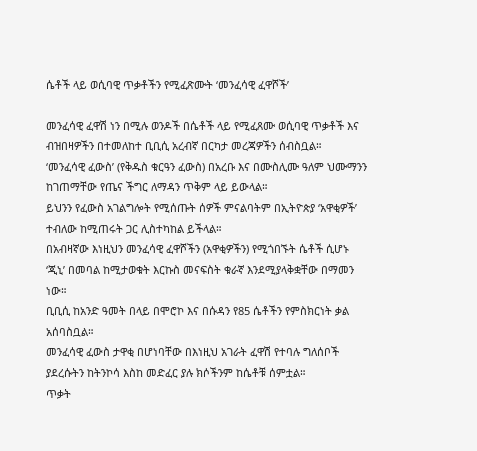ሴቶች ላይ ወሲባዊ ጥቃቶችን የሚፈጽሙት ‘መንፈሳዊ ፈዋሾች’

መንፈሳዊ ፈዋሽ ነን በሚሉ ወንዶች በሴቶች ላይ የሚፈጸሙ ወሲባዊ ጥቃቶች እና ብዝበዛዎችን በተመለከተ ቢቢሲ አረብኛ በርካታ መረጃዎችን ሰብስቧል።
‘መንፈሳዊ ፈውስ’ (የቅዱስ ቁርዓን ፈውስ) በአረቡ እና በሙስሊሙ ዓለም ህሙማንን ከገጠማቸው የጤና ችግር ለማዳን ጥቅም ላይ ይውላል።
ይህንን የፈውስ አገልግሎት የሚሰጡት ሰዎች ምናልባትም በኢትዮጵያ ‘አዋቂዎች’ ተብለው ከሚጠሩት ጋር ሊስተካከል ይችላል።
በአብዛኛው እነዚህን መንፈሳዊ ፈዋሾችን (አዋቂዎችን) የሚጎበኙት ሴቶች ሲሆኑ ‘ጂኒ’ በመባል ከሚታወቁት እርኩስ መናፍስት ቁራኛ እንደሚያላቅቋቸው በማመን ነው።
ቢቢሲ ከአንድ ዓመት በላይ በሞሮኮ እና በሱዳን የ85 ሴቶችን የምስክርነት ቃል አሰባስቧል።
መንፈሳዊ ፈውስ ታዋቂ በሆነባቸው በእነዚህ አገራት ፈዋሽ የተባሉ ግለሰቦች ያደረሱትን ከትንኮሳ እስከ መድፈር ያሉ ክሶችንም ከሴቶቹ ሰምቷል።
ጥቃት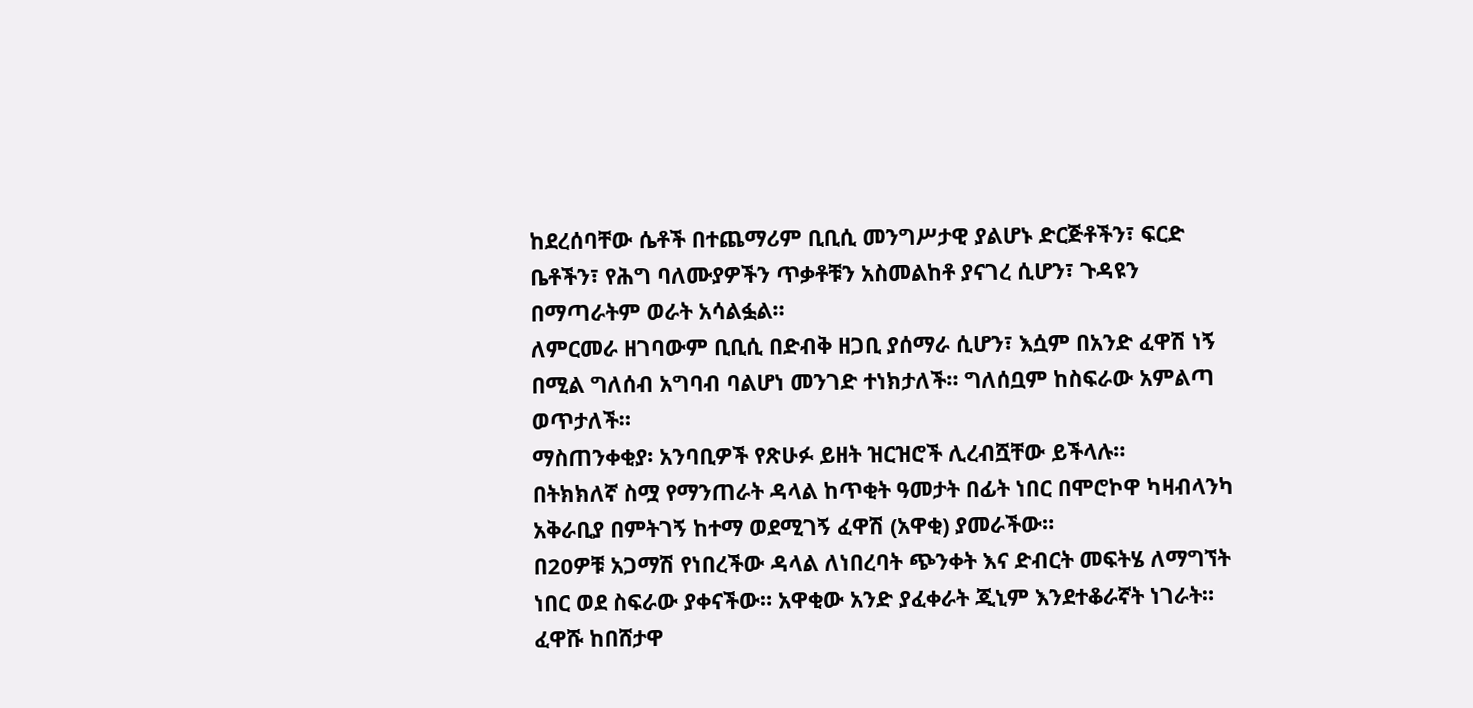ከደረሰባቸው ሴቶች በተጨማሪም ቢቢሲ መንግሥታዊ ያልሆኑ ድርጅቶችን፣ ፍርድ ቤቶችን፣ የሕግ ባለሙያዎችን ጥቃቶቹን አስመልከቶ ያናገረ ሲሆን፣ ጉዳዩን በማጣራትም ወራት አሳልፏል።
ለምርመራ ዘገባውም ቢቢሲ በድብቅ ዘጋቢ ያሰማራ ሲሆን፣ እሷም በአንድ ፈዋሽ ነኝ በሚል ግለሰብ አግባብ ባልሆነ መንገድ ተነክታለች። ግለሰቧም ከስፍራው አምልጣ ወጥታለች።
ማስጠንቀቂያ፡ አንባቢዎች የጽሁፉ ይዘት ዝርዝሮች ሊረብሿቸው ይችላሉ።
በትክክለኛ ስሟ የማንጠራት ዳላል ከጥቂት ዓመታት በፊት ነበር በሞሮኮዋ ካዛብላንካ አቅራቢያ በምትገኝ ከተማ ወደሚገኝ ፈዋሽ (አዋቂ) ያመራችው።
በ20ዎቹ አጋማሽ የነበረችው ዳላል ለነበረባት ጭንቀት እና ድብርት መፍትሄ ለማግኘት ነበር ወደ ስፍራው ያቀናችው። አዋቂው አንድ ያፈቀራት ጂኒም እንደተቆራኛት ነገራት።
ፈዋሹ ከበሸታዋ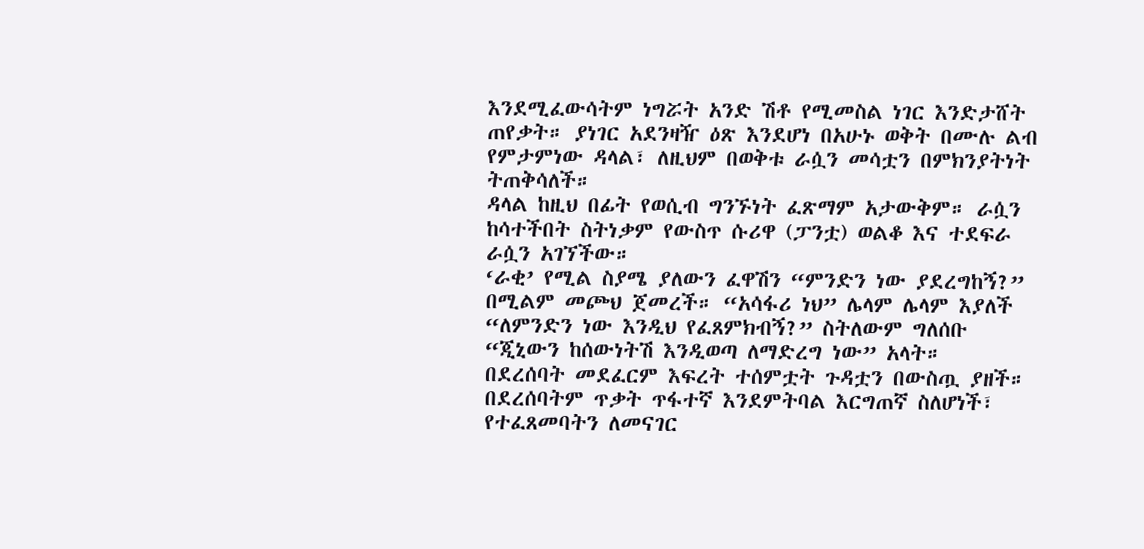እንደሚፈውሳትም ነግሯት አንድ ሽቶ የሚመስል ነገር እንድታሸት ጠየቃት። ያነገር አደንዛዥ ዕጽ እንደሆነ በአሁኑ ወቅት በሙሉ ልብ የምታምነው ዳላል፣ ለዚህም በወቅቱ ራሷን መሳቷን በምክንያትነት ትጠቅሳለች።
ዳላል ከዚህ በፊት የወሲብ ግንኙነት ፈጽማም አታውቅም። ራሷን ከሳተችበት ስትነቃም የውስጥ ሱሪዋ (ፓንቷ) ወልቆ እና ተደፍራ ራሷን አገኘችው።
‘ራቂ’ የሚል ስያሜ ያለውን ፈዋሽን “ምንድን ነው ያደረግከኝ?” በሚልም መጮህ ጀመረች። “አሳፋሪ ነህ” ሌላም ሌላም እያለች “ለምንድን ነው እንዲህ የፈጸምክብኝ?” ስትለውም ግለሰቡ “ጂኒውን ከሰውነትሽ እንዲወጣ ለማድረግ ነው” አላት።
በደረሰባት መደፈርም እፍረት ተሰምቷት ጉዳቷን በውስጧ ያዘች። በደረሰባትም ጥቃት ጥፋተኛ እንደምትባል እርግጠኛ ስለሆነች፣ የተፈጸመባትን ለመናገር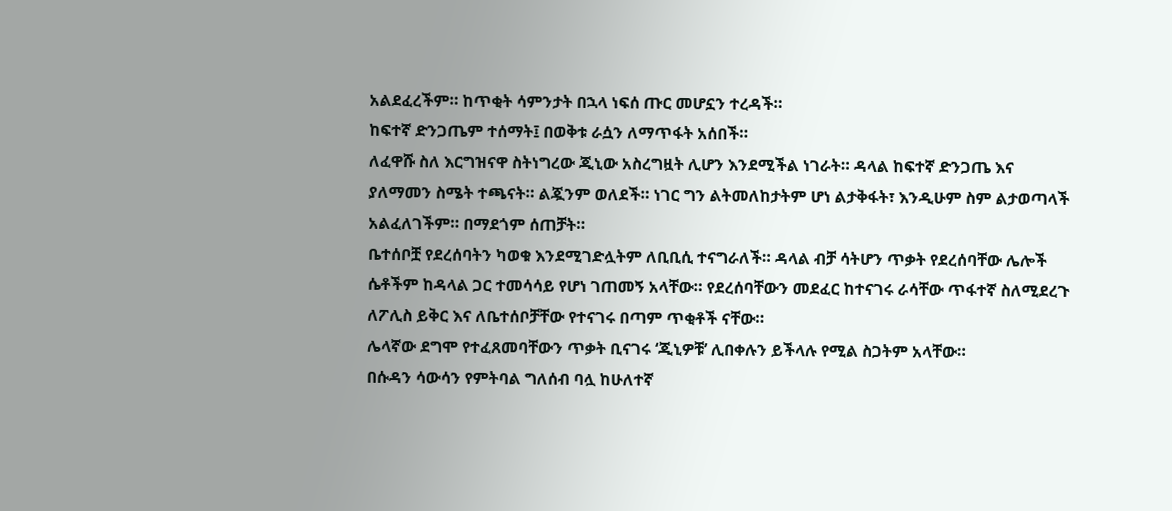አልደፈረችም። ከጥቂት ሳምንታት በኋላ ነፍሰ ጡር መሆኗን ተረዳች።
ከፍተኛ ድንጋጤም ተሰማት፤ በወቅቱ ራሷን ለማጥፋት አሰበች።
ለፈዋሹ ስለ እርግዝናዋ ስትነግረው ጂኒው አስረግዟት ሊሆን እንደሚችል ነገራት። ዳላል ከፍተኛ ድንጋጤ እና ያለማመን ስሜት ተጫናት። ልጇንም ወለደች። ነገር ግን ልትመለከታትም ሆነ ልታቅፋት፣ እንዲሁም ስም ልታወጣላች አልፈለገችም። በማደጎም ሰጠቻት።
ቤተሰቦቿ የደረሰባትን ካወቁ እንደሚገድሏትም ለቢቢሲ ተናግራለች። ዳላል ብቻ ሳትሆን ጥቃት የደረሰባቸው ሌሎች ሴቶችም ከዳላል ጋር ተመሳሳይ የሆነ ገጠመኝ አላቸው። የደረሰባቸውን መደፈር ከተናገሩ ራሳቸው ጥፋተኛ ስለሚደረጉ ለፖሊስ ይቅር እና ለቤተሰቦቻቸው የተናገሩ በጣም ጥቂቶች ናቸው።
ሌላኛው ደግሞ የተፈጸመባቸውን ጥቃት ቢናገሩ ‘ጂኒዎቹ’ ሊበቀሉን ይችላሉ የሚል ስጋትም አላቸው።
በሱዳን ሳውሳን የምትባል ግለሰብ ባሏ ከሁለተኛ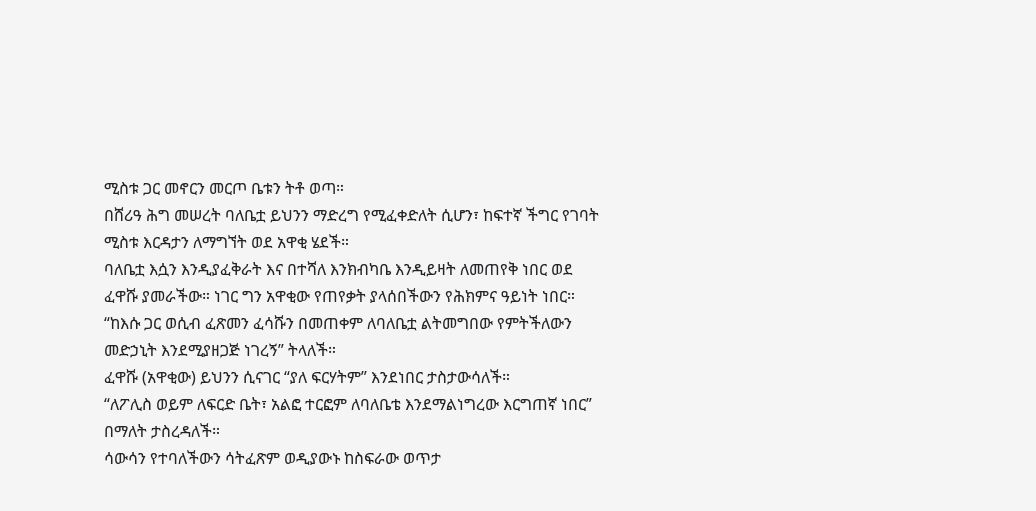ሚስቱ ጋር መኖርን መርጦ ቤቱን ትቶ ወጣ።
በሸሪዓ ሕግ መሠረት ባለቤቷ ይህንን ማድረግ የሚፈቀድለት ሲሆን፣ ከፍተኛ ችግር የገባት ሚስቱ እርዳታን ለማግኘት ወደ አዋቂ ሄደች።
ባለቤቷ እሷን እንዲያፈቅራት እና በተሻለ እንክብካቤ እንዲይዛት ለመጠየቅ ነበር ወደ ፈዋሹ ያመራችው። ነገር ግን አዋቂው የጠየቃት ያላሰበችውን የሕክምና ዓይነት ነበር።
“ከእሱ ጋር ወሲብ ፈጽመን ፈሳሹን በመጠቀም ለባለቤቷ ልትመግበው የምትችለውን መድኃኒት እንደሚያዘጋጅ ነገረኝ” ትላለች።
ፈዋሹ (አዋቂው) ይህንን ሲናገር “ያለ ፍርሃትም” እንደነበር ታስታውሳለች።
“ለፖሊስ ወይም ለፍርድ ቤት፣ አልፎ ተርፎም ለባለቤቴ እንደማልነግረው እርግጠኛ ነበር” በማለት ታስረዳለች።
ሳውሳን የተባለችውን ሳትፈጽም ወዲያውኑ ከስፍራው ወጥታ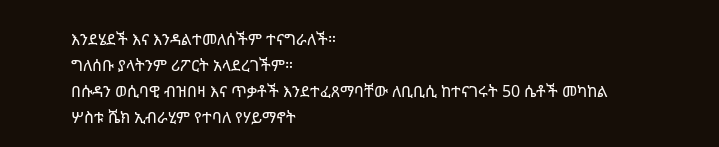እንደሄደች እና እንዳልተመለሰችም ተናግራለች።
ግለሰቡ ያላትንም ሪፖርት አላደረገችም።
በሱዳን ወሲባዊ ብዝበዛ እና ጥቃቶች እንደተፈጸማባቸው ለቢቢሲ ከተናገሩት 50 ሴቶች መካከል ሦስቱ ሼክ ኢብራሂም የተባለ የሃይማኖት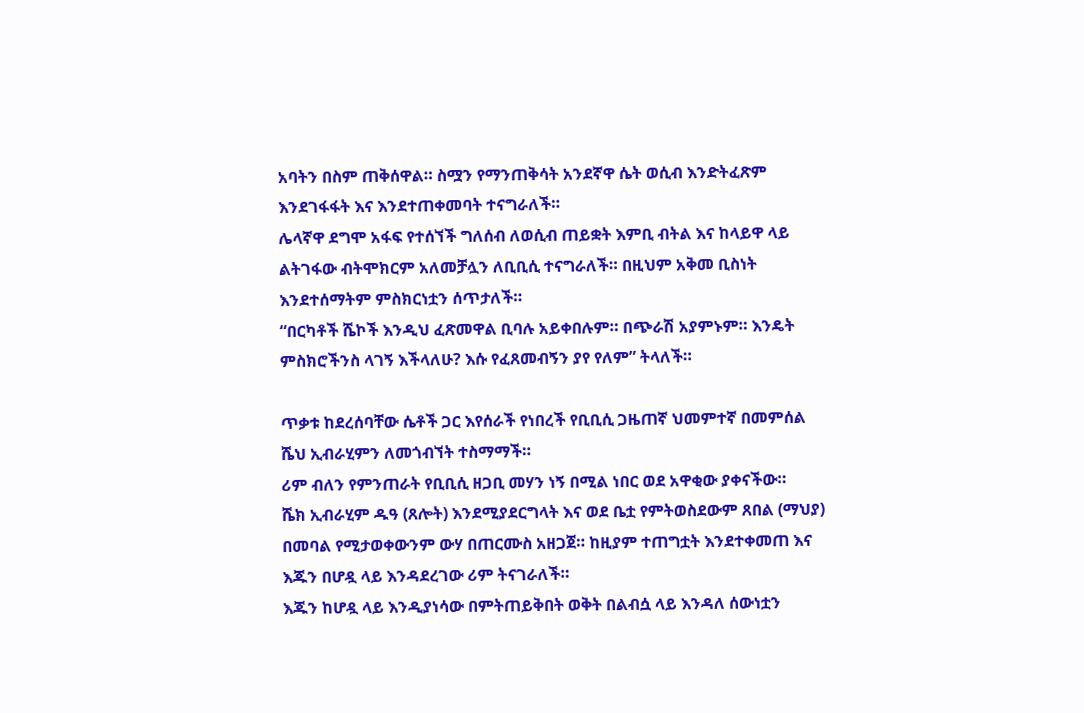አባትን በስም ጠቅሰዋል። ስሟን የማንጠቅሳት አንደኛዋ ሴት ወሲብ እንድትፈጽም እንደገፋፋት እና እንደተጠቀመባት ተናግራለች።
ሌላኛዋ ደግሞ አፋፍ የተሰኘች ግለሰብ ለወሲብ ጠይቋት እምቢ ብትል እና ከላይዋ ላይ ልትገፋው ብትሞክርም አለመቻሏን ለቢቢሲ ተናግራለች። በዚህም አቅመ ቢስነት እንደተሰማትም ምስክርነቷን ሰጥታለች።
“በርካቶች ሼኮች እንዲህ ፈጽመዋል ቢባሉ አይቀበሉም። በጭራሽ አያምኑም። እንዴት ምስክሮችንስ ላገኝ እችላለሁ? እሱ የፈጸመብኝን ያየ የለም” ትላለች።

ጥቃቱ ከደረሰባቸው ሴቶች ጋር እየሰራች የነበረች የቢቢሲ ጋዜጠኛ ህመምተኛ በመምሰል ሼህ ኢብራሂምን ለመጎብኘት ተስማማች።
ሪም ብለን የምንጠራት የቢቢሲ ዘጋቢ መሃን ነኝ በሚል ነበር ወደ አዋቂው ያቀናችው።
ሼክ ኢብራሂም ዱዓ (ጸሎት) እንደሚያደርግላት እና ወደ ቤቷ የምትወስደውም ጸበል (ማህያ) በመባል የሚታወቀውንም ውሃ በጠርሙስ አዘጋጀ። ከዚያም ተጠግቷት እንደተቀመጠ እና እጁን በሆዷ ላይ እንዳደረገው ሪም ትናገራለች።
እጁን ከሆዷ ላይ እንዲያነሳው በምትጠይቅበት ወቅት በልብሷ ላይ እንዳለ ሰውነቷን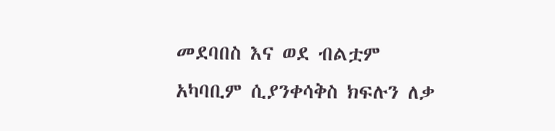መደባበስ እና ወደ ብልቷም አካባቢም ሲያንቀሳቅስ ክፍሉን ለቃ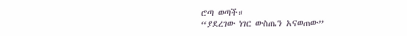ሮጣ ወጣች።
“ያደረገው ነገር ውስጤን አናወጠው”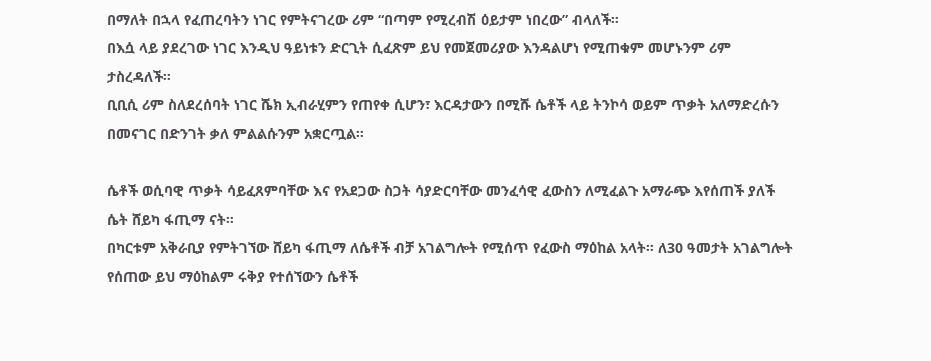በማለት በኋላ የፈጠረባትን ነገር የምትናገረው ሪም “በጣም የሚረብሽ ዕይታም ነበረው” ብላለች።
በእሷ ላይ ያደረገው ነገር እንዲህ ዓይነቱን ድርጊት ሲፈጽም ይህ የመጀመሪያው እንዳልሆነ የሚጠቁም መሆኑንም ሪም ታስረዳለች።
ቢቢሲ ሪም ስለደረሰባት ነገር ሼክ ኢብራሂምን የጠየቀ ሲሆን፣ እርዳታውን በሚሹ ሴቶች ላይ ትንኮሳ ወይም ጥቃት አለማድረሱን በመናገር በድንገት ቃለ ምልልሱንም አቋርጧል።

ሴቶች ወሲባዊ ጥቃት ሳይፈጸምባቸው እና የአደጋው ስጋት ሳያድርባቸው መንፈሳዊ ፈውስን ለሚፈልጉ አማራጭ እየሰጠች ያለች ሴት ሸይካ ፋጢማ ናት።
በካርቱም አቅራቢያ የምትገኘው ሸይካ ፋጢማ ለሴቶች ብቻ አገልግሎት የሚሰጥ የፈውስ ማዕከል አላት። ለ30 ዓመታት አገልግሎት የሰጠው ይህ ማዕከልም ሩቅያ የተሰኘውን ሴቶች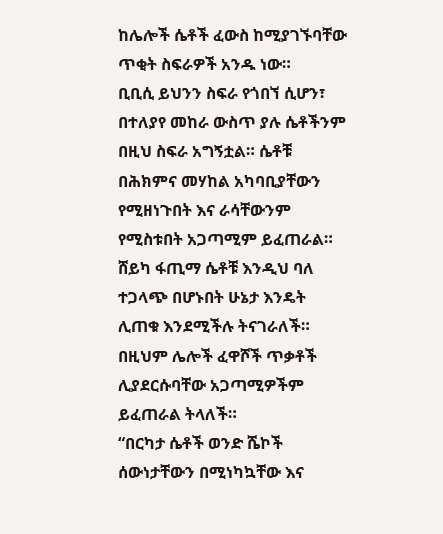ከሌሎች ሴቶች ፈውስ ከሚያገኙባቸው ጥቂት ስፍራዎች አንዱ ነው።
ቢቢሲ ይህንን ስፍራ የጎበኘ ሲሆን፣ በተለያየ መከራ ውስጥ ያሉ ሴቶችንም በዚህ ስፍራ አግኝቷል። ሴቶቹ በሕክምና መሃከል አካባቢያቸውን የሚዘነጉበት እና ራሳቸውንም የሚስቱበት አጋጣሚም ይፈጠራል።
ሸይካ ፋጢማ ሴቶቹ እንዲህ ባለ ተጋላጭ በሆኑበት ሁኔታ እንዴት ሊጠቁ እንደሚችሉ ትናገራለች። በዚህም ሌሎች ፈዋሾች ጥቃቶች ሊያደርሱባቸው አጋጣሚዎችም ይፈጠራል ትላለች።
“በርካታ ሴቶች ወንድ ሼኮች ሰውነታቸውን በሚነካኳቸው እና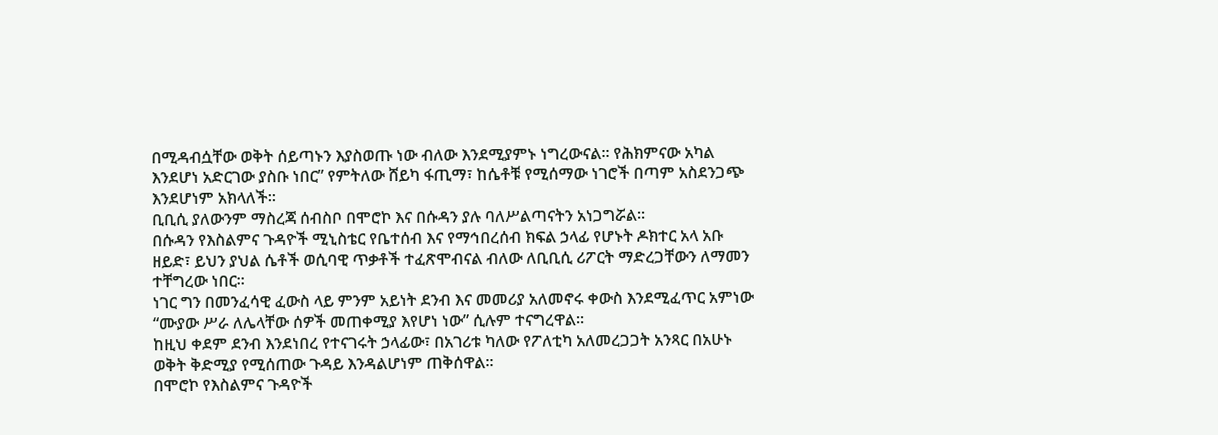በሚዳብሷቸው ወቅት ሰይጣኑን እያስወጡ ነው ብለው እንደሚያምኑ ነግረውናል። የሕክምናው አካል እንደሆነ አድርገው ያስቡ ነበር” የምትለው ሸይካ ፋጢማ፣ ከሴቶቹ የሚሰማው ነገሮች በጣም አስደንጋጭ እንደሆነም አክላለች።
ቢቢሲ ያለውንም ማስረጃ ሰብስቦ በሞሮኮ እና በሱዳን ያሉ ባለሥልጣናትን አነጋግሯል።
በሱዳን የእስልምና ጉዳዮች ሚኒስቴር የቤተሰብ እና የማኅበረሰብ ክፍል ኃላፊ የሆኑት ዶክተር አላ አቡ ዘይድ፣ ይህን ያህል ሴቶች ወሲባዊ ጥቃቶች ተፈጽሞብናል ብለው ለቢቢሲ ሪፖርት ማድረጋቸውን ለማመን ተቸግረው ነበር።
ነገር ግን በመንፈሳዊ ፈውስ ላይ ምንም አይነት ደንብ እና መመሪያ አለመኖሩ ቀውስ እንደሚፈጥር አምነው “ሙያው ሥራ ለሌላቸው ሰዎች መጠቀሚያ እየሆነ ነው” ሲሉም ተናግረዋል።
ከዚህ ቀደም ደንብ እንደነበረ የተናገሩት ኃላፊው፣ በአገሪቱ ካለው የፖለቲካ አለመረጋጋት አንጻር በአሁኑ ወቅት ቅድሚያ የሚሰጠው ጉዳይ እንዳልሆነም ጠቅሰዋል።
በሞሮኮ የእስልምና ጉዳዮች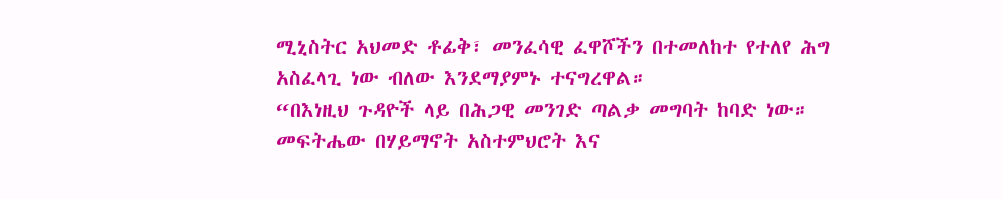ሚኒስትር አህመድ ቶፊቅ፣ መንፈሳዊ ፈዋሾችን በተመለከተ የተለየ ሕግ አስፈላጊ ነው ብለው እንደማያምኑ ተናግረዋል።
“በእነዚህ ጉዳዮች ላይ በሕጋዊ መንገድ ጣልቃ መግባት ከባድ ነው። መፍትሔው በሃይማኖት አስተምህሮት እና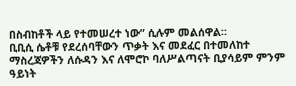በስብከቶች ላይ የተመሠረተ ነው” ሲሉም መልሰዋል።
ቢቢሲ ሴቶቹ የደረሰባቸውን ጥቃት እና መደፈር በተመለከተ ማስረጃዎችን ለሱዳን እና ለሞሮኮ ባለሥልጣናት ቢያሳይም ምንም ዓይነት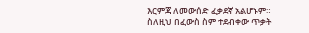እርምጃ ለመውሰድ ፈቃደኛ አልሆኑም።
ስለዚህ በፈውስ ስም ተደብቀው ጥቃት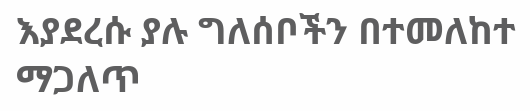እያደረሱ ያሉ ግለሰቦችን በተመለከተ ማጋለጥ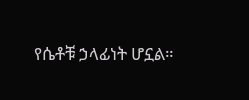የሴቶቹ ኃላፊነት ሆኗል።